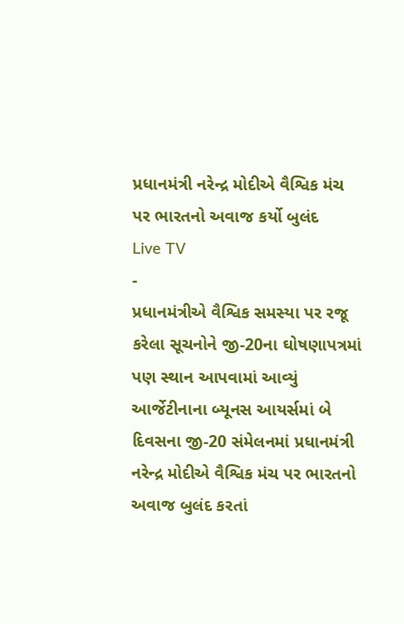પ્રધાનમંત્રી નરેન્દ્ર મોદીએ વૈશ્વિક મંચ પર ભારતનો અવાજ કર્યો બુલંદ
Live TV
-
પ્રધાનમંત્રીએ વૈશ્વિક સમસ્યા પર રજૂ કરેલા સૂચનોને જી-20ના ઘોષણાપત્રમાં પણ સ્થાન આપવામાં આવ્યું
આર્જેટીનાના બ્યૂનસ આયર્સમાં બે દિવસના જી-20 સંમેલનમાં પ્રધાનમંત્રી નરેન્દ્ર મોદીએ વૈશ્વિક મંચ પર ભારતનો અવાજ બુલંદ કરતાં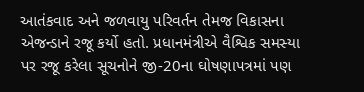આતંકવાદ અને જળવાયુ પરિવર્તન તેમજ વિકાસના એજન્ડાને રજૂ કર્યો હતો. પ્રધાનમંત્રીએ વૈશ્વિક સમસ્યા પર રજૂ કરેલા સૂચનોને જી-20ના ઘોષણાપત્રમાં પણ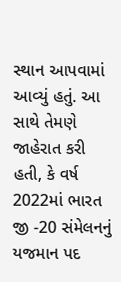સ્થાન આપવામાં આવ્યું હતું. આ સાથે તેમણે જાહેરાત કરી હતી, કે વર્ષ 2022માં ભારત જી -20 સંમેલનનું યજમાન પદ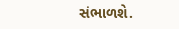સંભાળશે.